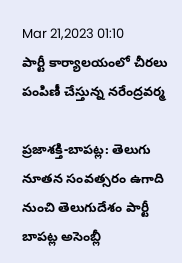Mar 21,2023 01:10
పార్టీ కార్యాలయంలో చీరలు పంపిణీ చేస్తున్న నరేంద్రవర్మ

ప్రజాశక్తి-బాపట్ల: తెలుగు నూతన సంవత్సరం ఉగాది నుంచి తెలుగుదేశం పార్టీ బాపట్ల అసెంబ్లీ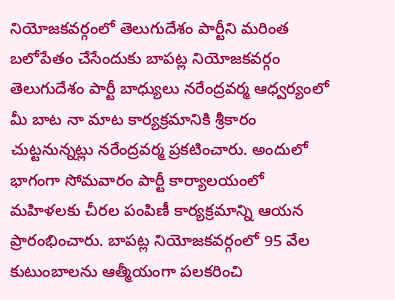నియోజకవర్గంలో తెలుగుదేశం పార్టీని మరింత బలోపేతం చేసేందుకు బాపట్ల నియోజకవర్గం తెలుగుదేశం పార్టీ బాధ్యులు నరేంద్రవర్మ ఆధ్వర్యంలో మీ బాట నా మాట కార్యక్రమానికి శ్రీకారం చుట్టనున్నట్లు నరేంద్రవర్మ ప్రకటించారు. అందులో భాగంగా సోమవారం పార్టీ కార్యాలయంలో మహిళలకు చీరల పంపిణీ కార్యక్రమాన్ని ఆయన ప్రారంభించారు. బాపట్ల నియోజకవర్గంలో 95 వేల కుటుంబాలను ఆత్మీయంగా పలకరించి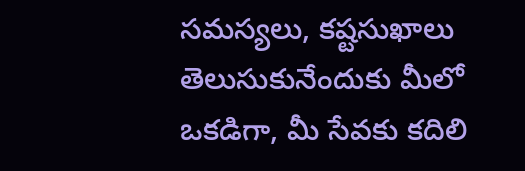సమస్యలు, కష్టసుఖాలు తెలుసుకునేందుకు మీలో ఒకడిగా, మీ సేవకు కదిలి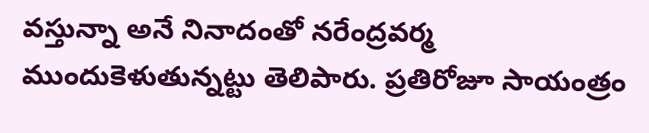వస్తున్నా అనే నినాదంతో నరేంద్రవర్మ ముందుకెళుతున్నట్టు తెలిపారు. ప్రతిరోజూ సాయంత్రం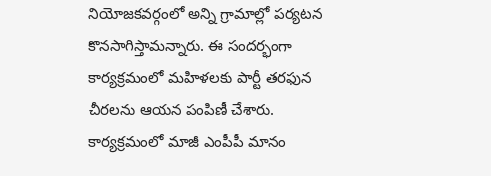నియోజకవర్గంలో అన్ని గ్రామాల్లో పర్యటన కొనసాగిస్తామన్నారు. ఈ సందర్భంగా కార్యక్రమంలో మహిళలకు పార్టీ తరఫున చీరలను ఆయన పంపిణీ చేశారు. కార్యక్రమంలో మాజీ ఎంపీపీ మానం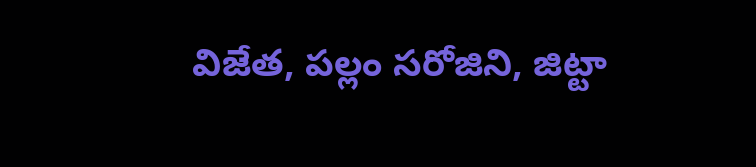విజేత, పల్లం సరోజిని, జిట్టా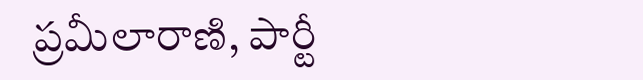ప్రమీలారాణి, పార్టీ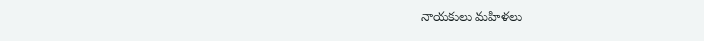నాయకులు మహిళలు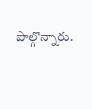పాల్గొన్నారు.